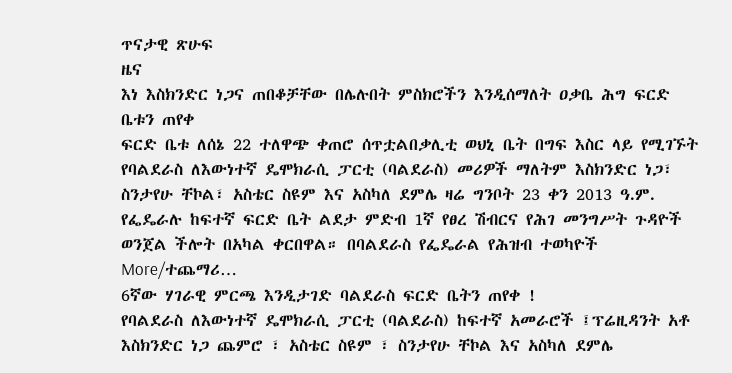ጥናታዊ ጽሁፍ
ዜና
እነ እስክንድር ነጋና ጠበቆቻቸው በሌሉበት ምስክሮችን እንዲሰማለት ዐቃቤ ሕግ ፍርድ ቤቱን ጠየቀ
ፍርድ ቤቱ ለሰኔ 22 ተለዋጭ ቀጠሮ ሰጥቷልበቃሊቲ ወህኒ ቤት በግፍ እስር ላይ የሚገኙት የባልደራስ ለእውነተኛ ዴሞክራሲ ፓርቲ (ባልደራስ) መሪዎች ማለትም እስክንድር ነጋ፣ ስንታየሁ ቸኮል፣ አስቴር ስዩም እና አስካለ ደምሌ ዛሬ ግንቦት 23 ቀን 2013 ዓ.ም. የፌዴራሉ ከፍተኛ ፍርድ ቤት ልደታ ምድብ 1ኛ የፀረ ሽብርና የሕገ መንግሥት ጉዳዮች ወንጀል ችሎት በአካል ቀርበዋል። በባልደራስ የፌዴራል የሕዝብ ተወካዮች More/ተጨማሪ…
6ኛው ሃገራዊ ምርጫ እንዲታገድ ባልደራስ ፍርድ ቤትን ጠየቀ !
የባልደራስ ለእውነተኛ ዴሞክራሲ ፓርቲ (ባልደራስ) ከፍተኛ አመራሮች ፤ፕሬዚዳንት አቶ እስክንድር ነጋ ጨምሮ ፣ አስቴር ስዩም ፣ ስንታየሁ ቸኮል እና አስካለ ደምሌ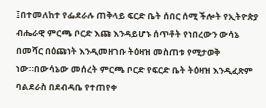፤በተመለከተ የፌደራሉ ጠቅላይ ፍርድ ቤት ሰበር ሰሚ ችሎት የኢትዮጵያ ብሔራዊ ምርጫ ቦርድ እጩ እንዳይሆኑ ሰጥቶት የነበረውን ውሳኔ በመሻር በዕጩነት እንዲመዘገቡ ትዕዛዝ መስጠቱ የሚታወቅ ነው።በውሳኔው መሰረት ምርጫ ቦርድ የፍርድ ቤት ትዕዛዝ እንዲፈጽም ባልደራስ በደብዳቤ የተጠየቀ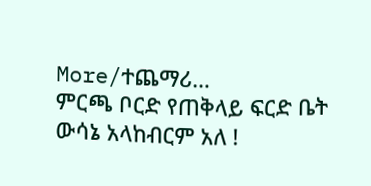More/ተጨማሪ…
ምርጫ ቦርድ የጠቅላይ ፍርድ ቤት ውሳኔ አላከብርም አለ !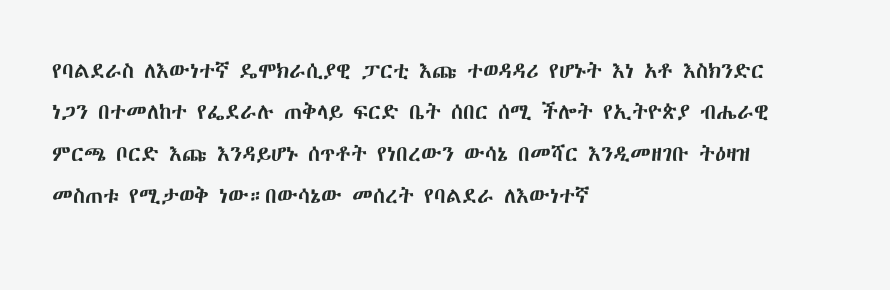የባልደራስ ለእውነተኛ ዴሞክራሲያዊ ፓርቲ እጩ ተወዳዳሪ የሆኑት እነ አቶ እስክንድር ነጋን በተመለከተ የፌደራሉ ጠቅላይ ፍርድ ቤት ሰበር ሰሚ ችሎት የኢትዮጵያ ብሔራዊ ምርጫ ቦርድ እጩ እንዳይሆኑ ሰጥቶት የነበረውን ውሳኔ በመሻር እንዲመዘገቡ ትዕዛዝ መስጠቱ የሚታወቅ ነው።በውሳኔው መሰረት የባልደራ ለእውነተኛ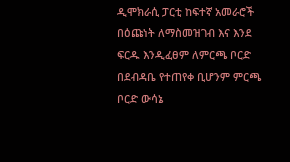ዲሞክራሲ ፓርቲ ከፍተኛ አመራሮች በዕጩነት ለማስመዝገብ እና እንደ ፍርዱ እንዲፈፀም ለምርጫ ቦርድ በደብዳቤ የተጠየቀ ቢሆንም ምርጫ ቦርድ ውሳኔ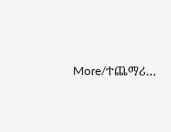More/ተጨማሪ…